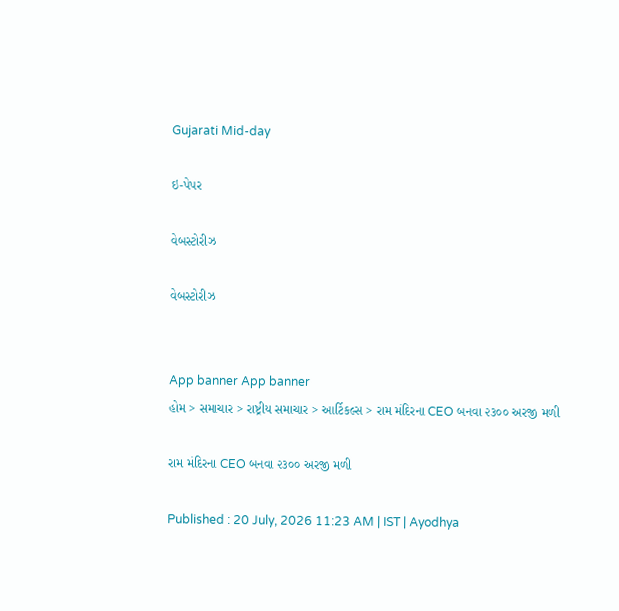Gujarati Mid-day

ઇ-પેપર

વેબસ્ટોરીઝ

વેબસ્ટોરીઝ


App banner App banner
હોમ > સમાચાર > રાષ્ટ્રીય સમાચાર > આર્ટિકલ્સ > રામ મંદિરના CEO બનવા ૨૩૦૦ અરજી મળી

રામ મંદિરના CEO બનવા ૨૩૦૦ અરજી મળી

Published : 20 July, 2026 11:23 AM | IST | Ayodhya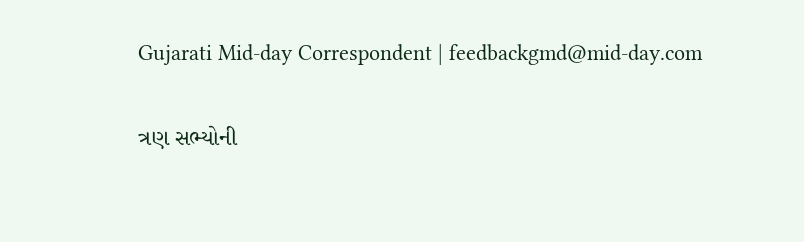Gujarati Mid-day Correspondent | feedbackgmd@mid-day.com

ત્રણ સભ્યોની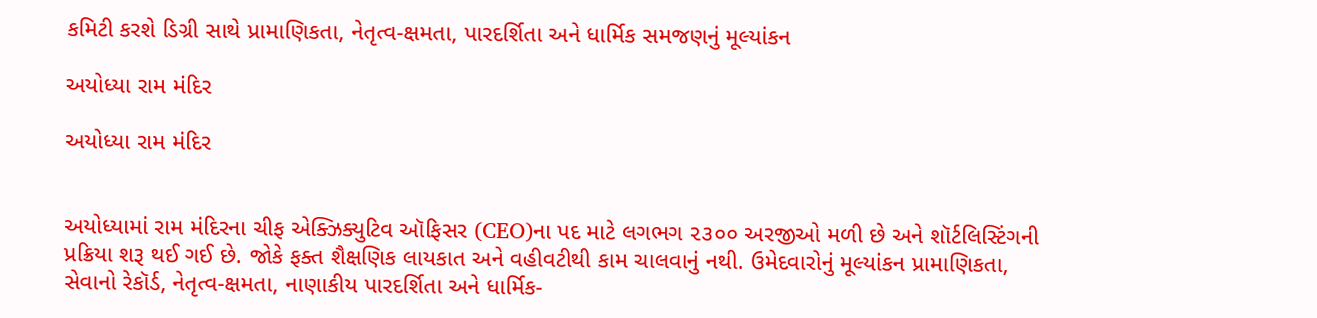કમિટી કરશે ડિગ્રી સાથે પ્રામાણિકતા, નેતૃત્વ-ક્ષમતા, પારદર્શિતા અને ધાર્મિક સમજણનું મૂલ્યાંકન

અયોધ્યા રામ મંદિર

અયોધ્યા રામ મંદિર


અયોધ્યામાં રામ મંદિરના ચીફ એક્ઝિક્યુટિવ ઑફિસર (CEO)ના પદ માટે લગભગ ૨૩૦૦ અરજીઓ મળી છે અને શૉર્ટલિસ્ટિંગની પ્રક્રિયા શરૂ થઈ ગઈ છે. જોકે ફક્ત શૈક્ષણિક લાયકાત અને વહીવટીથી કામ ચાલવાનું નથી. ઉમેદવારોનું મૂલ્યાંકન પ્રામાણિકતા, સેવાનો રેકૉર્ડ, નેતૃત્વ-ક્ષમતા, નાણાકીય પારદર્શિતા અને ધાર્મિક-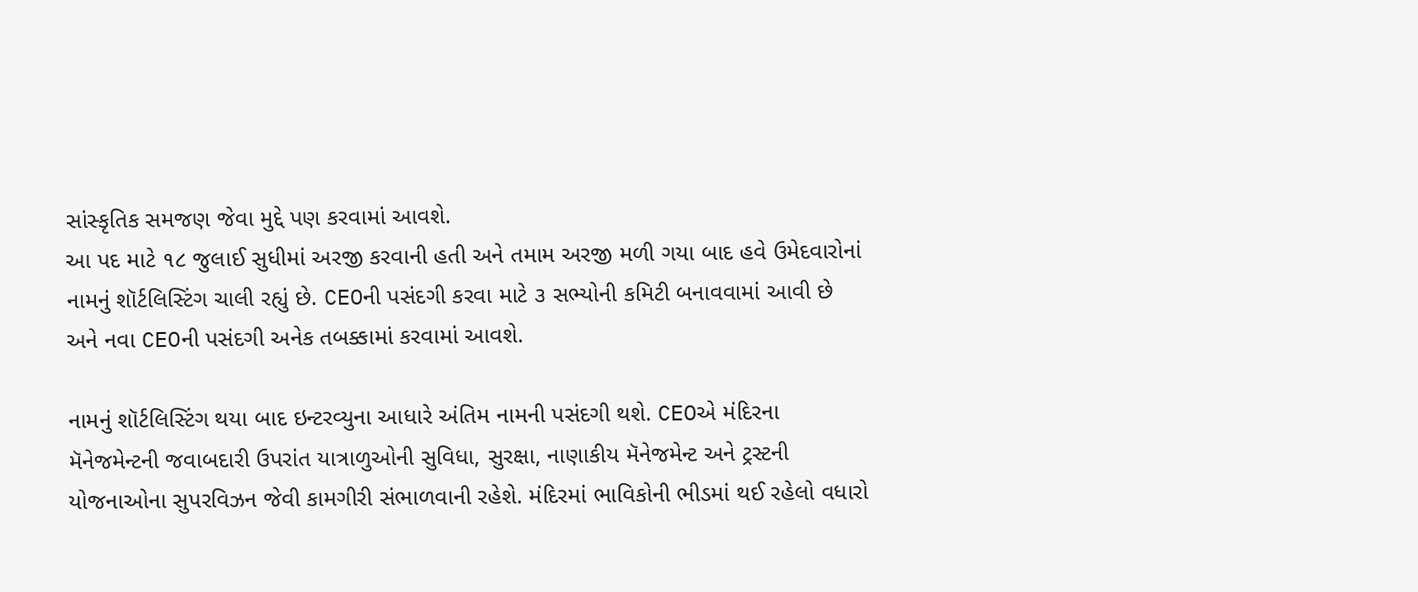સાંસ્કૃતિક સમજણ જેવા મુદ્દે પણ કરવામાં આવશે.
આ પદ માટે ૧૮ જુલાઈ સુધીમાં અરજી કરવાની હતી અને તમામ અરજી મળી ગયા બાદ હવે ઉમેદવારોનાં નામનું શૉર્ટલિસ્ટિંગ ચાલી રહ્યું છે. CEOની પસંદગી કરવા માટે ૩ સભ્યોની કમિટી બનાવવામાં આવી છે અને નવા CEOની પસંદગી અનેક તબક્કામાં કરવામાં આવશે.

નામનું શૉર્ટલિસ્ટિંગ થયા બાદ ઇન્ટરવ્યુના આધારે અંતિમ નામની પસંદગી થશે. CEOએ મંદિરના મૅનેજમેન્ટની જવાબદારી ઉપરાંત યાત્રાળુઓની સુવિધા, સુરક્ષા, નાણાકીય મૅનેજમેન્ટ અને ટ્રસ્ટની યોજનાઓના સુપરવિઝન જેવી કામગીરી સંભાળવાની રહેશે. મંદિરમાં ભાવિકોની ભીડમાં થઈ રહેલો વધારો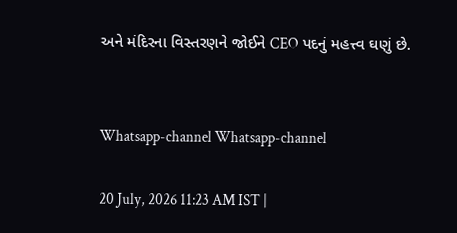અને મંદિરના વિસ્તરણને જોઈને CEO પદનું મહત્ત્વ ઘણું છે.


Whatsapp-channel Whatsapp-channel

20 July, 2026 11:23 AM IST |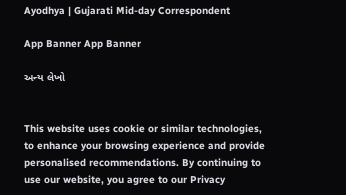Ayodhya | Gujarati Mid-day Correspondent

App Banner App Banner

અન્ય લેખો


This website uses cookie or similar technologies, to enhance your browsing experience and provide personalised recommendations. By continuing to use our website, you agree to our Privacy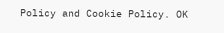Policy and Cookie Policy. OK